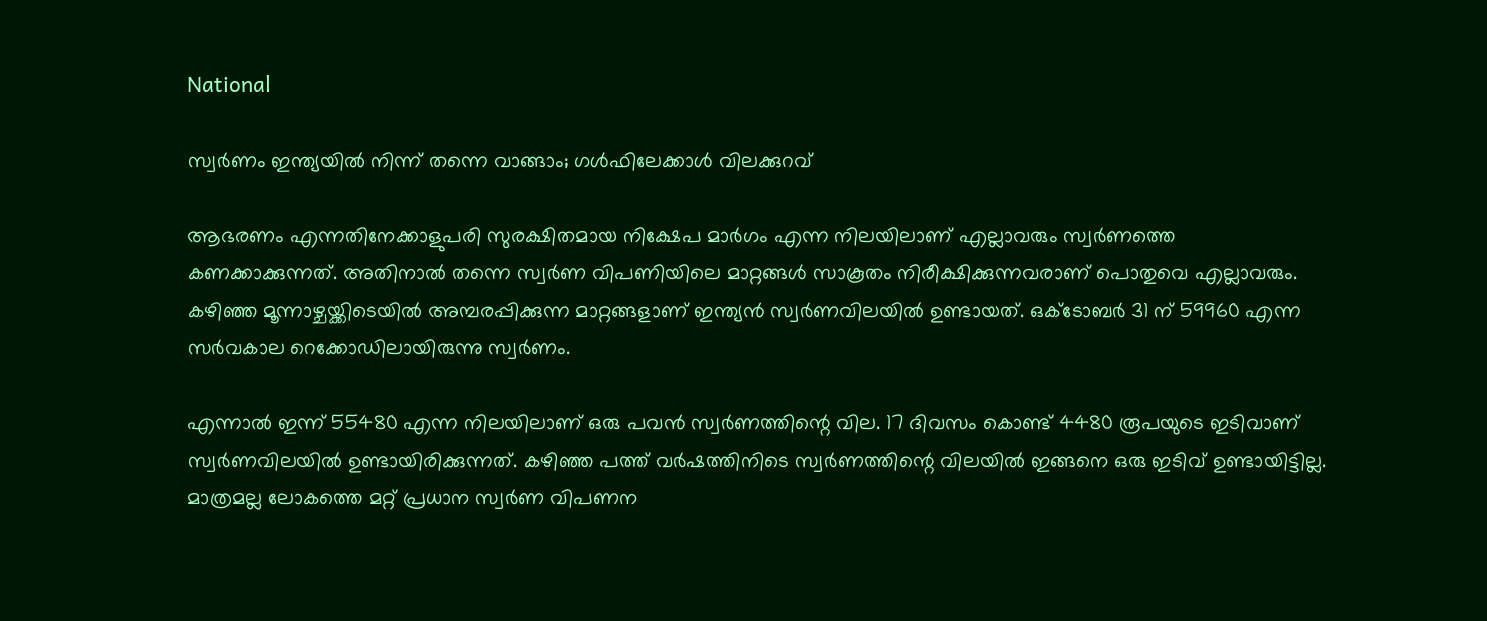National

സ്വര്‍ണം ഇന്ത്യയില്‍ നിന്ന് തന്നെ വാങ്ങാം; ഗള്‍ഫിലേക്കാള്‍ വിലക്കുറവ്

ആഭരണം എന്നതിനേക്കാളുപരി സുരക്ഷിതമായ നിക്ഷേപ മാര്‍ഗം എന്ന നിലയിലാണ് എല്ലാവരും സ്വര്‍ണത്തെ കണക്കാക്കുന്നത്. അതിനാല്‍ തന്നെ സ്വര്‍ണ വിപണിയിലെ മാറ്റങ്ങള്‍ സാകൂതം നിരീക്ഷിക്കുന്നവരാണ് പൊതുവെ എല്ലാവരും. കഴിഞ്ഞ മൂന്നാഴ്ചയ്ക്കിടെയില്‍ അമ്പരപ്പിക്കുന്ന മാറ്റങ്ങളാണ് ഇന്ത്യന്‍ സ്വര്‍ണവിലയില്‍ ഉണ്ടായത്. ഒക്ടോബര്‍ 31 ന് 59960 എന്ന സര്‍വകാല റെക്കോഡിലായിരുന്നു സ്വര്‍ണം.

എന്നാല്‍ ഇന്ന് 55480 എന്ന നിലയിലാണ് ഒരു പവന്‍ സ്വര്‍ണത്തിന്റെ വില. 17 ദിവസം കൊണ്ട് 4480 രൂപയുടെ ഇടിവാണ് സ്വര്‍ണവിലയില്‍ ഉണ്ടായിരിക്കുന്നത്. കഴിഞ്ഞ പത്ത് വര്‍ഷത്തിനിടെ സ്വര്‍ണത്തിന്റെ വിലയില്‍ ഇങ്ങനെ ഒരു ഇടിവ് ഉണ്ടായിട്ടില്ല. മാത്രമല്ല ലോകത്തെ മറ്റ് പ്രധാന സ്വര്‍ണ വിപണന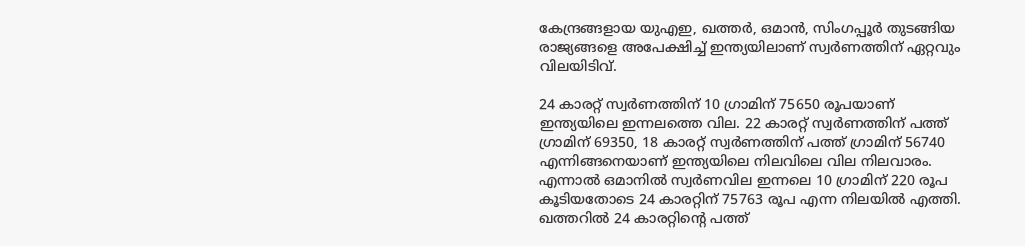കേന്ദ്രങ്ങളായ യുഎഇ, ഖത്തര്‍, ഒമാന്‍, സിംഗപ്പൂര്‍ തുടങ്ങിയ രാജ്യങ്ങളെ അപേക്ഷിച്ച് ഇന്ത്യയിലാണ് സ്വര്‍ണത്തിന് ഏറ്റവും വിലയിടിവ്.

24 കാരറ്റ് സ്വര്‍ണത്തിന് 10 ഗ്രാമിന് 75650 രൂപയാണ് ഇന്ത്യയിലെ ഇന്നലത്തെ വില. 22 കാരറ്റ് സ്വര്‍ണത്തിന് പത്ത് ഗ്രാമിന് 69350, 18 കാരറ്റ് സ്വര്‍ണത്തിന് പത്ത് ഗ്രാമിന് 56740 എന്നിങ്ങനെയാണ് ഇന്ത്യയിലെ നിലവിലെ വില നിലവാരം. എന്നാല്‍ ഒമാനില്‍ സ്വര്‍ണവില ഇന്നലെ 10 ഗ്രാമിന് 220 രൂപ കൂടിയതോടെ 24 കാരറ്റിന് 75763 രൂപ എന്ന നിലയില്‍ എത്തി. ഖത്തറില്‍ 24 കാരറ്റിന്റെ പത്ത്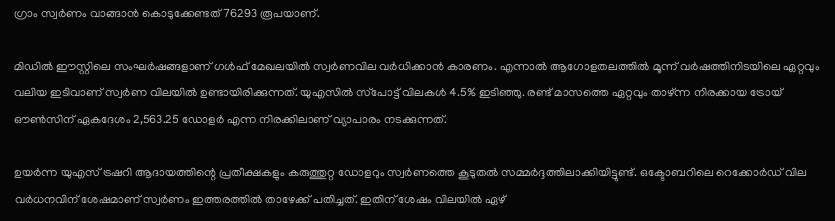ഗ്രാം സ്വര്‍ണം വാങ്ങാന്‍ കൊടുക്കേണ്ടത് 76293 രൂപയാണ്.

മിഡില്‍ ഈസ്റ്റിലെ സംഘര്‍ഷങ്ങളാണ് ഗള്‍ഫ് മേഖലയില്‍ സ്വര്‍ണവില വര്‍ധിക്കാന്‍ കാരണം. എന്നാല്‍ ആഗോളതലത്തില്‍ മൂന്ന് വര്‍ഷത്തിനിടയിലെ ഏറ്റവും വലിയ ഇടിവാണ് സ്വര്‍ണ വിലയില്‍ ഉണ്ടായിരിക്കുന്നത്. യുഎസില്‍ സ്‌പോട്ട് വിലകള്‍ 4.5% ഇടിഞ്ഞു. രണ്ട് മാസത്തെ ഏറ്റവും താഴ്ന്ന നിരക്കായ ട്രോയ് ഔണ്‍സിന് ഏകദേശം 2,563.25 ഡോളര്‍ എന്ന നിരക്കിലാണ് വ്യാപാരം നടക്കുന്നത്.

ഉയര്‍ന്ന യുഎസ് ട്രഷറി ആദായത്തിന്റെ പ്രതീക്ഷകളും കരുത്തുറ്റ ഡോളറും സ്വര്‍ണത്തെ കൂടുതല്‍ സമ്മര്‍ദ്ദത്തിലാക്കിയിട്ടുണ്ട്. ഒക്ടോബറിലെ റെക്കോര്‍ഡ് വില വര്‍ധനവിന് ശേഷമാണ് സ്വര്‍ണം ഇത്തരത്തില്‍ താഴേക്ക് പതിച്ചത്. ഇതിന് ശേഷം വിലയില്‍ ഏഴ്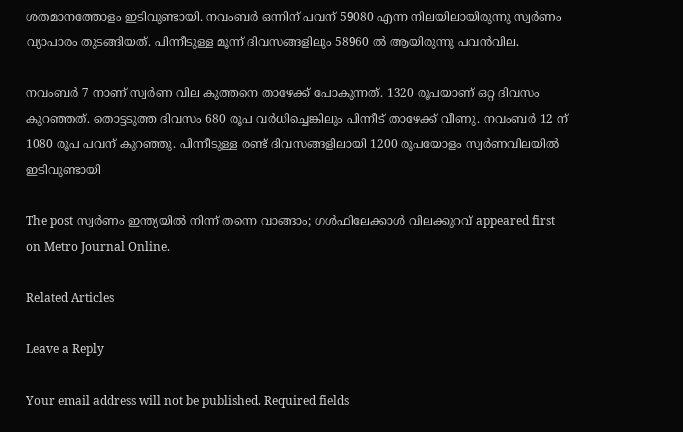ശതമാനത്തോളം ഇടിവുണ്ടായി. നവംബര്‍ ഒന്നിന് പവന് 59080 എന്ന നിലയിലായിരുന്നു സ്വര്‍ണം വ്യാപാരം തുടങ്ങിയത്. പിന്നീടുള്ള മൂന്ന് ദിവസങ്ങളിലും 58960 ല്‍ ആയിരുന്നു പവന്‍വില.

നവംബര്‍ 7 നാണ് സ്വര്‍ണ വില കുത്തനെ താഴേക്ക് പോകുന്നത്. 1320 രൂപയാണ് ഒറ്റ ദിവസം കുറഞ്ഞത്. തൊട്ടടുത്ത ദിവസം 680 രൂപ വര്‍ധിച്ചെങ്കിലും പിന്നീട് താഴേക്ക് വീണു. നവംബര്‍ 12 ന് 1080 രൂപ പവന് കുറഞ്ഞു. പിന്നീടുള്ള രണ്ട് ദിവസങ്ങളിലായി 1200 രൂപയോളം സ്വര്‍ണവിലയില്‍ ഇടിവുണ്ടായി

The post സ്വര്‍ണം ഇന്ത്യയില്‍ നിന്ന് തന്നെ വാങ്ങാം; ഗള്‍ഫിലേക്കാള്‍ വിലക്കുറവ് appeared first on Metro Journal Online.

Related Articles

Leave a Reply

Your email address will not be published. Required fields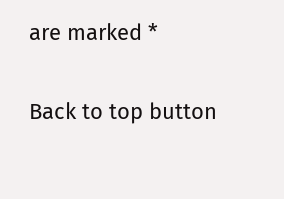are marked *

Back to top button